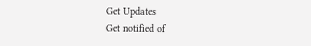Get Updates
Get notified of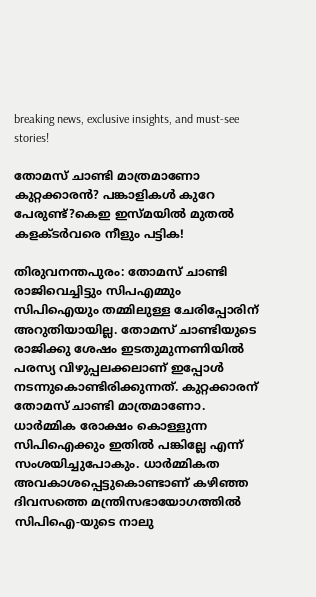breaking news, exclusive insights, and must-see stories!

തോമസ് ചാണ്ടി മാത്രമാണോ കുറ്റക്കാരൻ? പങ്കാളികൾ കുറേ പേരുണ്ട്?കെഇ ഇസ്മയിൽ മുതൽ കളക്ടർവരെ നീളും പട്ടിക!

തിരുവനന്തപുരം: തോമസ് ചാണ്ടി രാജിവെച്ചിട്ടും സിപഎമ്മും സിപിഐയും തമ്മിലുള്ള ചേരിപ്പോരിന് അറുതിയായില്ല. തോമസ് ചാണ്ടിയുടെ രാജിക്കു ശേഷം ഇടതുമുന്നണിയില്‍ പരസ്യ വിഴുപ്പലക്കലാണ് ഇപ്പോൾ നടന്നുകൊണ്ടിരിക്കുന്നത്. കുറ്റക്കാരന്‌ തോമസ് ചാണ്ടി മാത്രമാണോ. ധാർമ്മിക രോക്ഷം കൊള്ളുന്ന സിപിഐക്കും ഇതിൽ പങ്കില്ലേ എന്ന് സംശയിച്ചുപോകും. ധാര്‍മ്മികത അവകാശപ്പെട്ടുകൊണ്ടാണ് കഴിഞ്ഞ ദിവസത്തെ മന്ത്രിസഭായോഗത്തില്‍ സിപിഐ-യുടെ നാലു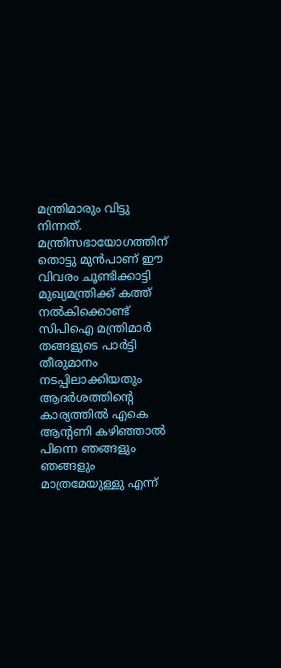മന്ത്രിമാരും വിട്ടു നിന്നത്. മന്ത്രിസഭായോഗത്തിന് തൊട്ടു മുൻപാണ് ഈ വിവരം ചൂണ്ടിക്കാട്ടി മുഖ്യമന്ത്രിക്ക് കത്ത് നൽകിക്കൊണ്ട് സിപിഐ മന്ത്രിമാർ തങ്ങളുടെ പാർട്ടി തീരുമാനം നടപ്പിലാക്കിയതും ആദർശത്തിന്റെ കാര്യത്തിൽ എകെ ആന്റണി കഴിഞ്ഞാൽ പിന്നെ ഞങ്ങളും ഞങ്ങളും മാത്രമേയുള്ളു എന്ന്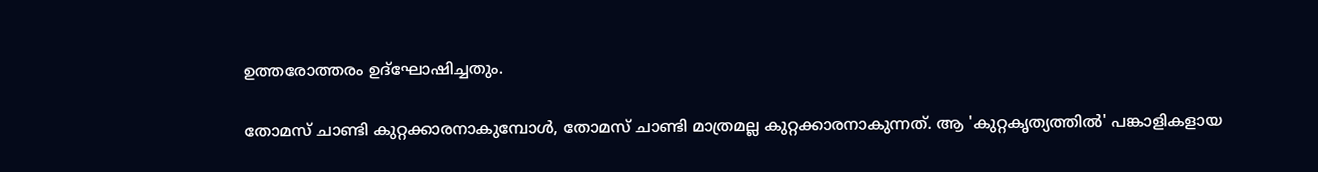ഉത്തരോത്തരം ഉദ്‌ഘോഷിച്ചതും.

തോമസ് ചാണ്ടി കുറ്റക്കാരനാകുമ്പോള്‍, തോമസ് ചാണ്ടി മാത്രമല്ല കുറ്റക്കാരനാകുന്നത്. ആ 'കുറ്റകൃത്യത്തില്‍' പങ്കാളികളായ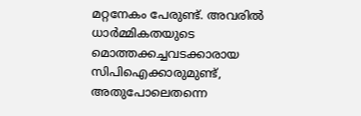മറ്റനേകം പേരുണ്ട്. അവരില്‍ ധാര്‍മ്മികതയുടെ മൊത്തക്കച്ചവടക്കാരായ സിപിഐക്കാരുമുണ്ട്, അതുപോലെതന്നെ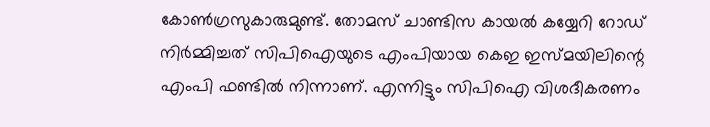കോണ്‍ഗ്രസുകാരുമുണ്ട്. തോമസ് ചാണ്ടിസ കായൽ കയ്യേറി റോഡ് നിർമ്മിച്ചത് സിപിഐയുടെ എംപിയായ കെഇ ഇസ്മയിലിന്റെ എംപി ഫണ്ടിൽ നിന്നാണ്. എന്നിട്ടും സിപിഐ വിശദീകരണം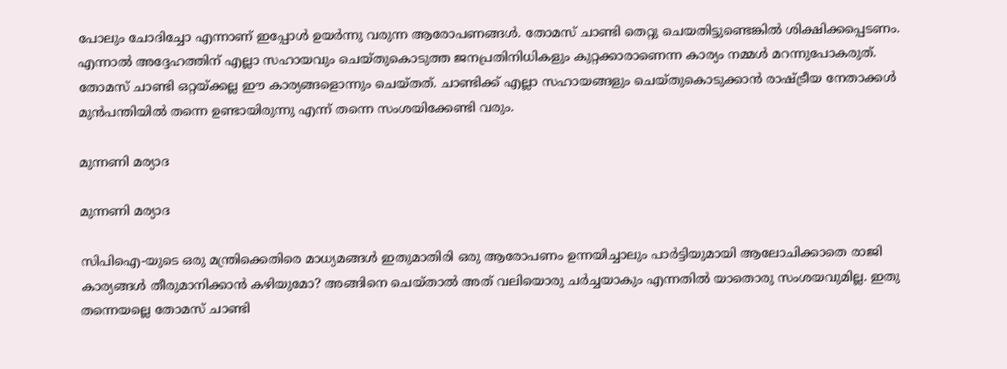പോലും ചോദിച്ചോ എന്നാണ് ഇപ്പോൾ ഉയർന്നു വരുന്ന ആരോപണങ്ങൾ. തോമസ് ചാണ്ടി തെറ്റു ചെയതിട്ടുണ്ടെങ്കിൽ ശിക്ഷിക്കപ്പെടണം. എന്നാൽ അദ്ദേഹത്തിന് എല്ലാ സഹായവും ചെയ്തുകൊടുത്ത ജനപ്രതിനിധികളും കുറ്റക്കാരാണെന്ന കാര്യം നമ്മൾ മറന്നുപോകരുത്. തോമസ് ചാണ്ടി ഒറ്റയ്ക്കല്ല ഈ കാര്യങ്ങളൊന്നും ചെയ്തത്. ചാണ്ടിക്ക് എല്ലാ സഹായങ്ങളും ചെയ്തുകൊടുക്കാൻ രാഷ്ട്രീയ നേതാക്കൾ മുൻപന്തിയിൽ തന്നെ ഉണ്ടായിരുന്നു എന്ന് തന്നെ സംശയിക്കേണ്ടി വരും.

മുന്നണി മര്യാദ

മുന്നണി മര്യാദ

സിപിഐ-യുടെ ഒരു മന്ത്രിക്കെതിരെ മാധ്യമങ്ങള്‍ ഇതുമാതിരി ഒരു ആരോപണം ഉന്നയിച്ചാലും പാർട്ടിയുമായി ആലോചിക്കാതെ രാജി കാര്യങ്ങൾ തീരുമാനിക്കാൻ കഴിയുമോ? അങ്ങിനെ ചെയ്താൽ അത് വലിയൊരു ചർച്ചയാകും എന്നതിൽ യാതൊരു സംശയവുമില്ല. ഇതു തന്നെയല്ലെ തോമസ് ചാണ്ടി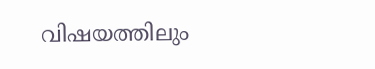വിഷയത്തിലും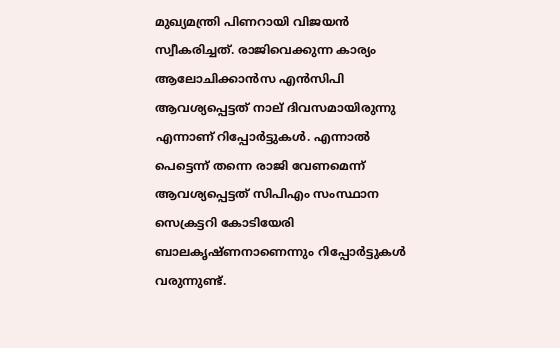മുഖ്യമന്ത്രി പിണറായി വിജയൻ സ്വീകരിച്ചത്. രാജിവെക്കുന്ന കാര്യം ആലോചിക്കാൻസ എൻസിപി ആവശ്യപ്പെട്ടത് നാല് ദിവസമായിരുന്നു എന്നാണ് റിപ്പോർട്ടുകൾ. എന്നാൽ പെട്ടെന്ന് തന്നെ രാജി വേണമെന്ന് ആവശ്യപ്പെട്ടത് സിപിഎം സംസ്ഥാന സെക്രട്ടറി കോടിയേരി ബാലകൃഷ്ണനാണെന്നും റിപ്പോർട്ടുകൾ വരുന്നുണ്ട്.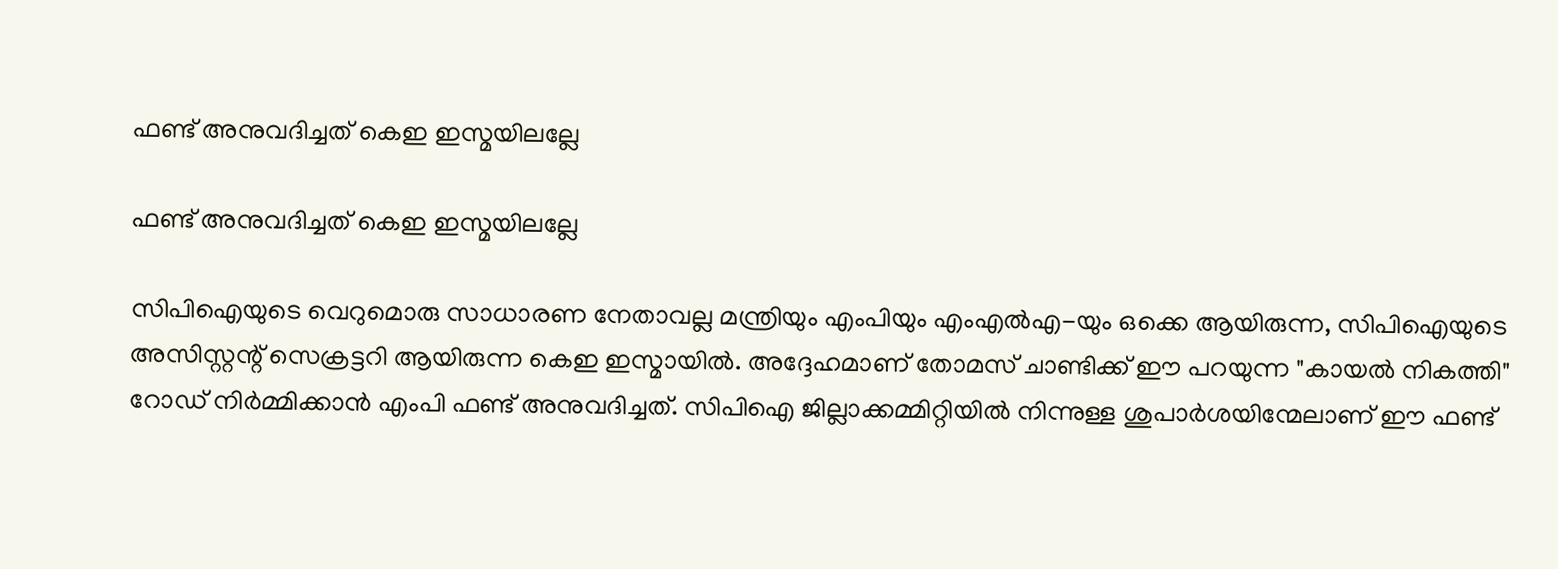ഫണ്ട് അനുവദിച്ചത് കെഇ ഇസ്മയിലല്ലേ

ഫണ്ട് അനുവദിച്ചത് കെഇ ഇസ്മയിലല്ലേ

സിപിഐയുടെ വെറുമൊരു സാധാരണ നേതാവല്ല മന്ത്രിയും എംപിയും എംഎൽഎ-യും ഒക്കെ ആയിരുന്ന, സിപിഐയുടെ അസിസ്റ്റന്റ് സെക്രട്ടറി ആയിരുന്ന കെഇ ഇസ്മായിൽ. അദ്ദേഹമാണ് തോമസ് ചാണ്ടിക്ക് ഈ പറയുന്ന "കായൽ നികത്തി" റോഡ് നിർമ്മിക്കാൻ എംപി ഫണ്ട് അനുവദിച്ചത്. സിപിഐ ജില്ലാക്കമ്മിറ്റിയിൽ നിന്നുള്ള ശുപാര്‍ശയിന്മേലാണ് ഈ ഫണ്ട്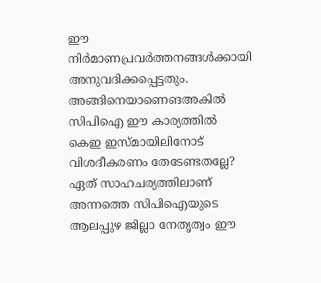ഈ നിര്‍മാണപ്രവര്‍ത്തനങ്ങള്‍ക്കായി അനുവദിക്കപ്പെട്ടതും. അങ്ങിനെയാണെങഅകിൽ സിപിഐ ഈ കാര്യത്തിൽ കെഇ ഇസ്മായിലിനോട് വിശദീകരണം തേടേണ്ടതല്ലേ? ഏത് സാഹചര്യത്തിലാണ് അന്നത്തെ സിപിഐയുടെ ആലപ്പുഴ ജില്ലാ നേതൃത്വം ഈ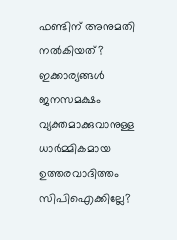ഫണ്ടിന് അനുമതി നല്‍കിയത്? ഇക്കാര്യങ്ങള്‍ ജനസമക്ഷം വ്യക്തമാക്കുവാനുള്ള ധാര്‍മ്മികമായ ഉത്തരവാദിത്തം സിപിഐക്കില്ലേ?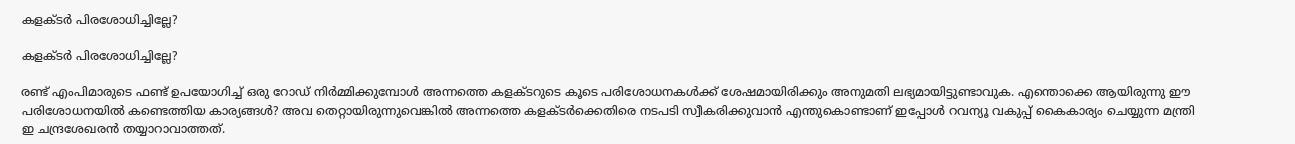കളക്ടർ പിരശോധിച്ചില്ലേ?

കളക്ടർ പിരശോധിച്ചില്ലേ?

രണ്ട് എംപിമാരുടെ ഫണ്ട് ഉപയോഗിച്ച് ഒരു റോഡ് നിർമ്മിക്കുമ്പോൾ അന്നത്തെ കളക്ടറുടെ കൂടെ പരിശോധനകൾക്ക് ശേഷമായിരിക്കും അനുമതി ലഭ്യമായിട്ടുണ്ടാവുക. എന്തൊക്കെ ആയിരുന്നു ഈ പരിശോധനയില്‍ കണ്ടെത്തിയ കാര്യങ്ങള്‍? അവ തെറ്റായിരുന്നുവെങ്കില്‍ അന്നത്തെ കളക്ടര്‍ക്കെതിരെ നടപടി സ്വീകരിക്കുവാന്‍ എന്തുകൊണ്ടാണ് ഇപ്പോള്‍ റവന്യൂ വകുപ്പ് കൈകാര്യം ചെയ്യുന്ന മന്ത്രി ഇ ചന്ദ്രശേഖരൻ തയ്യാറാവാത്തത്.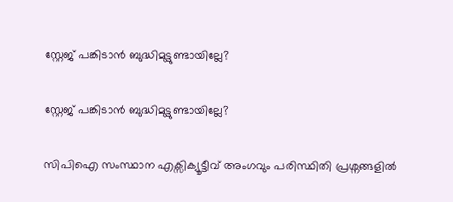സ്റ്റേജ് പങ്കിടാൻ ബുദ്ധിമുട്ടുണ്ടായില്ലേ?

സ്റ്റേജ് പങ്കിടാൻ ബുദ്ധിമുട്ടുണ്ടായില്ലേ?

സിപിഐ സംസ്ഥാന എക്സിക്യൂട്ടീവ് അംഗവും പരിസ്ഥിതി പ്രശ്നങ്ങളിൽ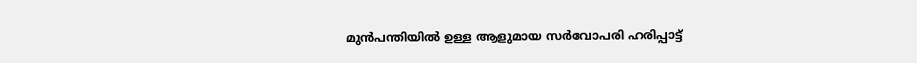മുൻപന്തിയിൽ ഉള്ള ആളുമായ സർവോപരി ഹരിപ്പാട്ട്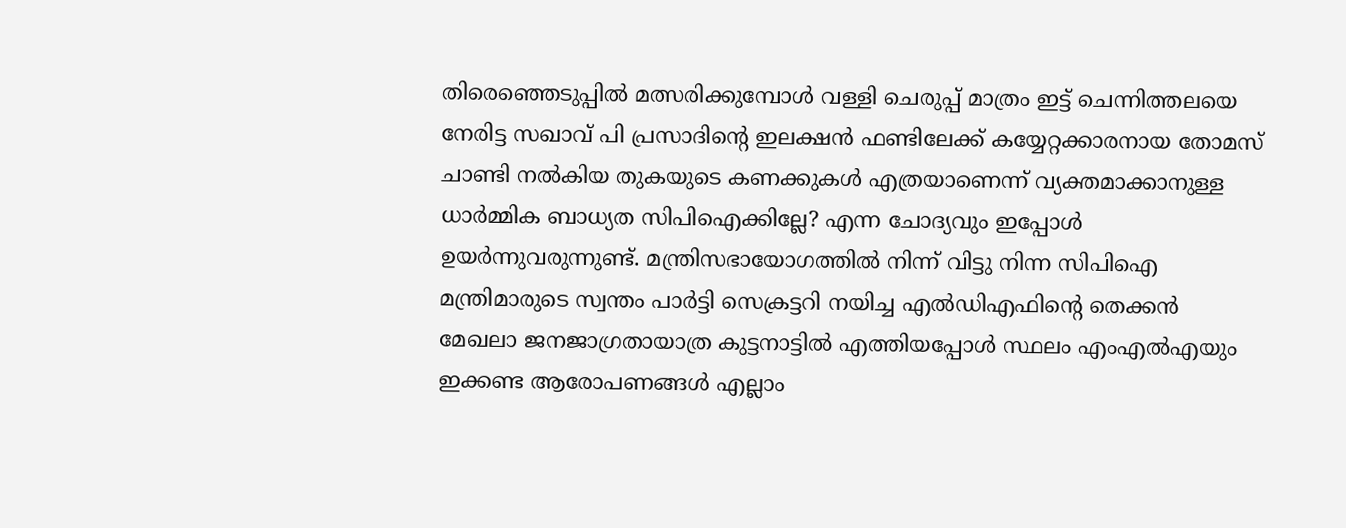തിരെഞ്ഞെടുപ്പിൽ മത്സരിക്കുമ്പോൾ വള്ളി ചെരുപ്പ് മാത്രം ഇട്ട് ചെന്നിത്തലയെ നേരിട്ട സഖാവ് പി പ്രസാദിന്റെ ഇലക്ഷൻ ഫണ്ടിലേക്ക് കയ്യേറ്റക്കാരനായ തോമസ് ചാണ്ടി നൽകിയ തുകയുടെ കണക്കുകൾ എത്രയാണെന്ന് വ്യക്തമാക്കാനുള്ള ധാർമ്മിക ബാധ്യത സിപിഐക്കില്ലേ? എന്ന ചോദ്യവും ഇപ്പോൾ ഉയർന്നുവരുന്നുണ്ട്. മന്ത്രിസഭായോഗത്തിൽ നിന്ന് വിട്ടു നിന്ന സിപിഐ മന്ത്രിമാരുടെ സ്വന്തം പാർട്ടി സെക്രട്ടറി നയിച്ച എൽഡിഎഫിന്റെ തെക്കൻ മേഖലാ ജനജാഗ്രതായാത്ര കുട്ടനാട്ടിൽ എത്തിയപ്പോൾ സ്ഥലം എംഎൽഎയും ഇക്കണ്ട ആരോപണങ്ങൾ എല്ലാം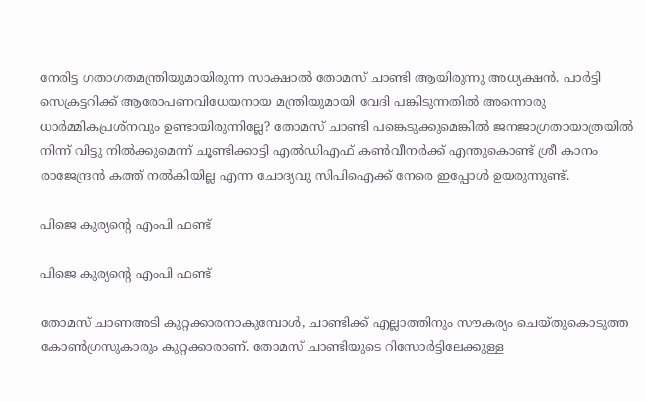നേരിട്ട ഗതാഗതമന്ത്രിയുമായിരുന്ന സാക്ഷാൽ തോമസ് ചാണ്ടി ആയിരുന്നു അധ്യക്ഷൻ. പാർട്ടി സെക്രട്ടറിക്ക് ആരോപണവിധേയനായ മന്ത്രിയുമായി വേദി പങ്കിടുന്നതിൽ അന്നൊരു ധാർമ്മികപ്രശ്നവും ഉണ്ടായിരുന്നില്ലേ? തോമസ് ചാണ്ടി പങ്കെടുക്കുമെങ്കിൽ ജനജാഗ്രതായാത്രയിൽ നിന്ന് വിട്ടു നിൽക്കുമെന്ന് ചൂണ്ടിക്കാട്ടി എൽഡിഎഫ് കൺവീനർക്ക് എന്തുകൊണ്ട് ശ്രീ കാനം രാജേന്ദ്രൻ കത്ത് നൽകിയില്ല എന്ന ചോദ്യവു സിപിഐക്ക് നേരെ ഇപ്പോൾ ഉയരുന്നുണ്ട്.

പിജെ കുര്യന്റെ എംപി ഫണ്ട്

പിജെ കുര്യന്റെ എംപി ഫണ്ട്

തോമസ് ചാണഅടി കുറ്റക്കാരനാകുമ്പോൾ, ചാണ്ടിക്ക് എല്ലാത്തിനും സൗകര്യം ചെയ്തുകൊടുത്ത കോൺഗ്രസുകാരും കുറ്റക്കാരാണ്. തോമസ് ചാണ്ടിയുടെ റിസോർട്ടിലേക്കുള്ള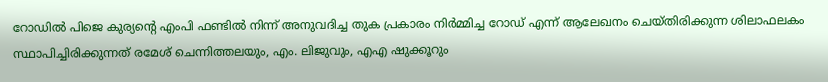റോഡിൽ പിജെ കുര്യന്റെ എംപി ഫണ്ടിൽ നിന്ന് അനുവദിച്ച തുക പ്രകാരം നിർമ്മിച്ച റോഡ് എന്ന് ആലേഖനം ചെയ്തിരിക്കുന്ന ശിലാഫലകം സ്ഥാപിച്ചിരിക്കുന്നത് രമേശ് ചെന്നിത്തലയും, എം. ലിജുവും, എഎ ഷുക്കൂറും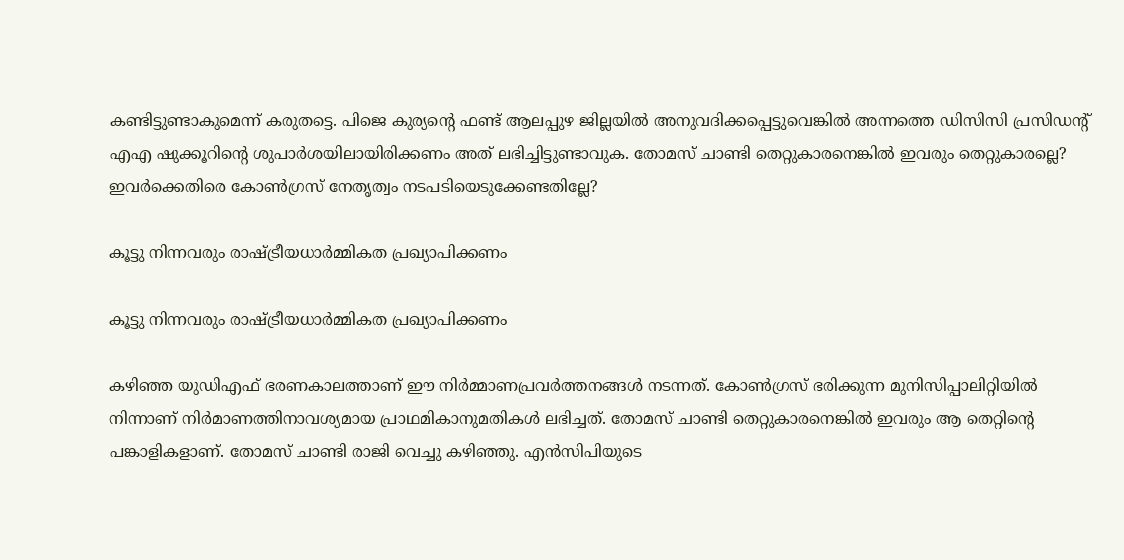കണ്ടിട്ടുണ്ടാകുമെന്ന് കരുതട്ടെ. പിജെ കുര്യന്റെ ഫണ്ട് ആലപ്പുഴ ജില്ലയില്‍ അനുവദിക്കപ്പെട്ടുവെങ്കില്‍ അന്നത്തെ ഡിസിസി പ്രസിഡന്റ് എഎ ഷുക്കൂറിന്റെ ശുപാർശയിലായിരിക്കണം അത് ലഭിച്ചിട്ടുണ്ടാവുക. തോമസ് ചാണ്ടി തെറ്റുകാരനെങ്കില്‍ ഇവരും തെറ്റുകാരല്ലെ? ഇവർക്കെതിരെ കോൺഗ്രസ് നേതൃത്വം നടപടിയെടുക്കേണ്ടതില്ലേ?

കൂട്ടു നിന്നവരും രാഷ്ട്രീയധാര്‍മ്മികത പ്രഖ്യാപിക്കണം

കൂട്ടു നിന്നവരും രാഷ്ട്രീയധാര്‍മ്മികത പ്രഖ്യാപിക്കണം

കഴിഞ്ഞ യുഡിഎഫ് ഭരണകാലത്താണ് ഈ നിര്‍മ്മാണപ്രവര്‍ത്തനങ്ങള്‍ നടന്നത്. കോൺഗ്രസ് ഭരിക്കുന്ന മുനിസിപ്പാലിറ്റിയിൽ നിന്നാണ് നിര്‍മാണത്തിനാവശ്യമായ പ്രാഥമികാനുമതികൾ ലഭിച്ചത്. തോമസ് ചാണ്ടി തെറ്റുകാരനെങ്കില്‍ ഇവരും ആ തെറ്റിന്റെ പങ്കാളികളാണ്. തോമസ് ചാണ്ടി രാജി വെച്ചു കഴിഞ്ഞു. എന്‍സിപിയുടെ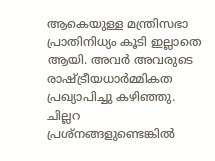ആകെയുള്ള മന്ത്രിസഭാ പ്രാതിനിധ്യം കൂടി ഇല്ലാതെ ആയി. അവര്‍ അവരുടെ രാഷ്ട്രീയധാര്‍മ്മികത പ്രഖ്യാപിച്ചു കഴിഞ്ഞു. ചില്ലറ പ്രശ്നങ്ങളുണ്ടെങ്കില്‍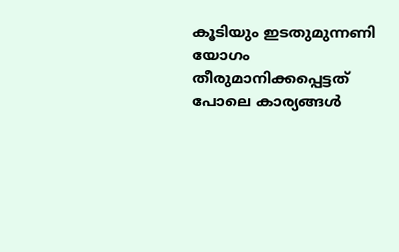കൂടിയും ഇടതുമുന്നണി യോഗം തീരുമാനിക്കപ്പെട്ടത് പോലെ കാര്യങ്ങള്‍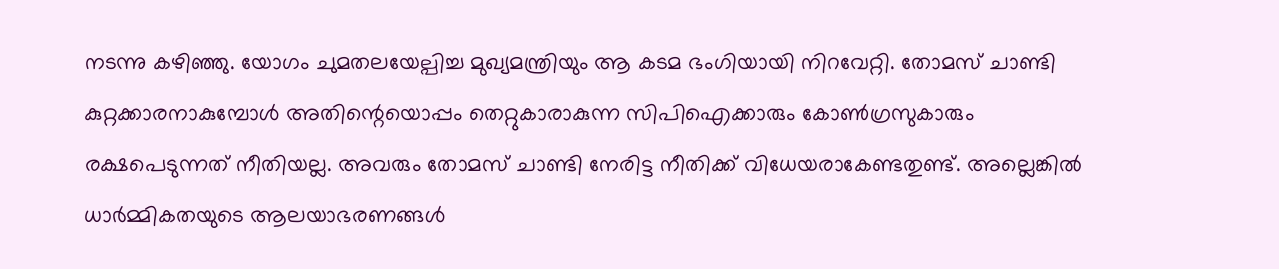നടന്നു കഴിഞ്ഞു. യോഗം ചുമതലയേല്പിച്ച മുഖ്യമന്ത്രിയും ആ കടമ ഭംഗിയായി നിറവേറ്റി. തോമസ് ചാണ്ടി കുറ്റക്കാരനാകുമ്പോള്‍ അതിന്റെയൊപ്പം തെറ്റുകാരാകുന്ന സിപിഐക്കാരും കോണ്‍ഗ്രസുകാരും രക്ഷപെടുന്നത് നീതിയല്ല. അവരും തോമസ് ചാണ്ടി നേരിട്ട നീതിക്ക് വിധേയരാകേണ്ടതുണ്ട്. അല്ലെങ്കില്‍ ധാര്‍മ്മികതയുടെ ആലയാഭരണങ്ങള്‍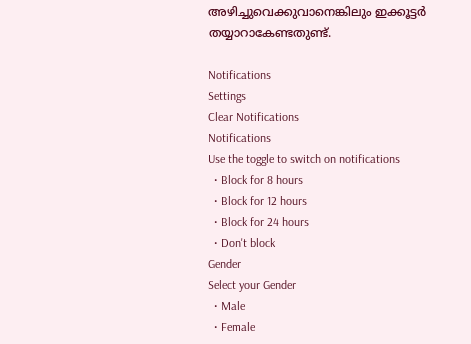അഴിച്ചുവെക്കുവാനെങ്കിലും ഇക്കൂട്ടര്‍ തയ്യാറാകേണ്ടതുണ്ട്.

Notifications
Settings
Clear Notifications
Notifications
Use the toggle to switch on notifications
  • Block for 8 hours
  • Block for 12 hours
  • Block for 24 hours
  • Don't block
Gender
Select your Gender
  • Male
  • Female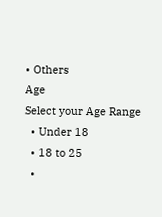• Others
Age
Select your Age Range
  • Under 18
  • 18 to 25
  •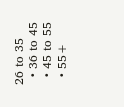26 to 35
  • 36 to 45
  • 45 to 55
  • 55+